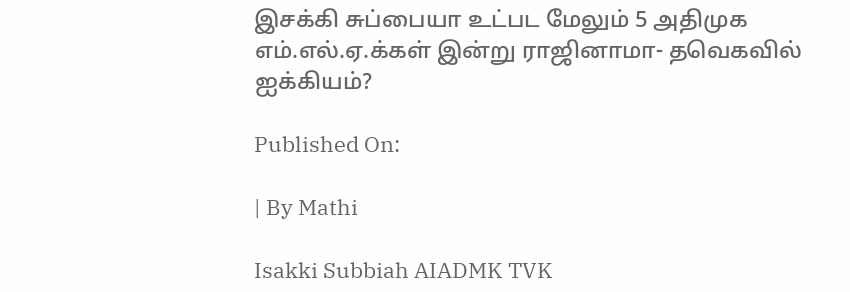இசக்கி சுப்பையா உட்பட மேலும் 5 அதிமுக எம்.எல்.ஏ.க்கள் இன்று ராஜினாமா- தவெகவில் ஐக்கியம்?

Published On:

| By Mathi

Isakki Subbiah AIADMK TVK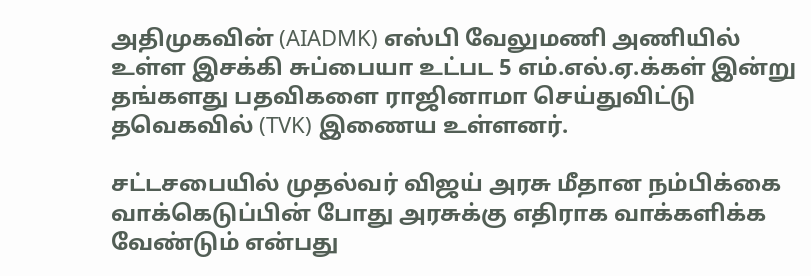அதிமுகவின் (AIADMK) எஸ்பி வேலுமணி அணியில் உள்ள இசக்கி சுப்பையா உட்பட 5 எம்.எல்.ஏ.க்கள் இன்று தங்களது பதவிகளை ராஜினாமா செய்துவிட்டு தவெகவில் (TVK) இணைய உள்ளனர்.

சட்டசபையில் முதல்வர் விஜய் அரசு மீதான நம்பிக்கை வாக்கெடுப்பின் போது அரசுக்கு எதிராக வாக்களிக்க வேண்டும் என்பது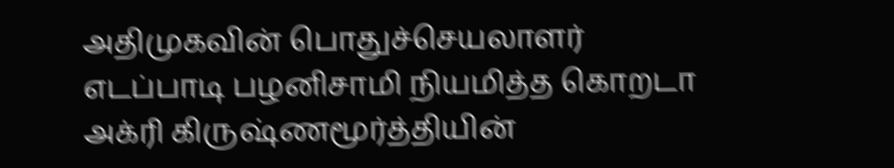அதிமுகவின் பொதுச்செயலாளர் எடப்பாடி பழனிசாமி நியமித்த கொறடா அக்ரி கிருஷ்ணமூர்த்தியின்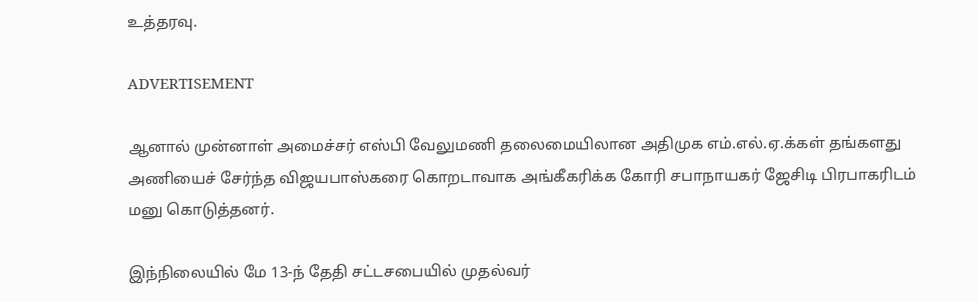உத்தரவு.

ADVERTISEMENT

ஆனால் முன்னாள் அமைச்சர் எஸ்பி வேலுமணி தலைமையிலான அதிமுக எம்.எல்.ஏ.க்கள் தங்களது அணியைச் சேர்ந்த விஜயபாஸ்கரை கொறடாவாக அங்கீகரிக்க கோரி சபாநாயகர் ஜேசிடி பிரபாகரிடம் மனு கொடுத்தனர்.

இந்நிலையில் மே 13-ந் தேதி சட்டசபையில் முதல்வர்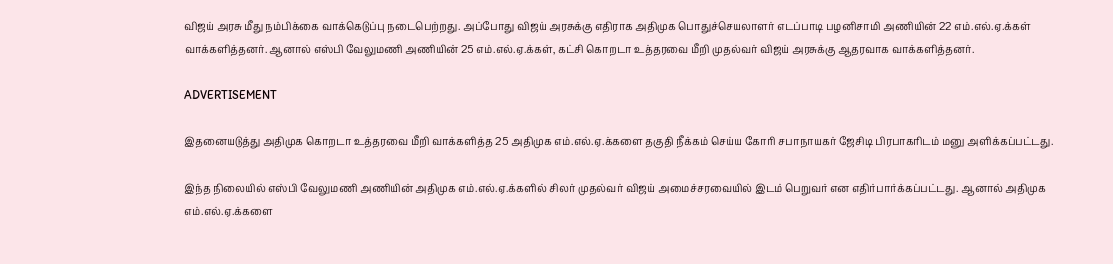விஜய் அரசு மீது நம்பிக்கை வாக்கெடுப்பு நடைபெற்றது. அப்போது விஜய் அரசுக்கு எதிராக அதிமுக பொதுச்செயலாளர் எடப்பாடி பழனிசாமி அணியின் 22 எம்.எல்.ஏ.க்கள் வாக்களித்தனர். ஆனால் எஸ்பி வேலுமணி அணியின் 25 எம்.எல்.ஏ.க்கள், கட்சி கொறடா உத்தரவை மீறி முதல்வர் விஜய் அரசுக்கு ஆதரவாக வாக்களித்தனர்.

ADVERTISEMENT

இதனையடுத்து அதிமுக கொறடா உத்தரவை மீறி வாக்களித்த 25 அதிமுக எம்.எல்.ஏ.க்களை தகுதி நீக்கம் செய்ய கோரி சபாநாயகர் ஜேசிடி பிரபாகரிடம் மனு அளிக்கப்பட்டது.

இந்த நிலையில் எஸ்பி வேலுமணி அணியின் அதிமுக எம்.எல்.ஏ.க்களில் சிலர் முதல்வர் விஜய் அமைச்சரவையில் இடம் பெறுவர் என எதிர்பார்க்கப்பட்டது. ஆனால் அதிமுக எம்.எல்.ஏ.க்களை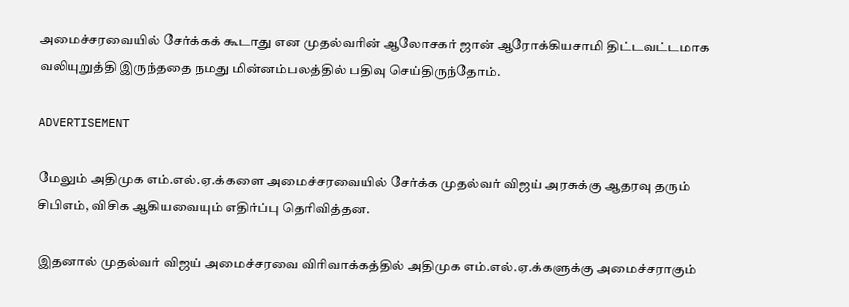அமைச்சரவையில் சேர்க்கக் கூடாது என முதல்வரின் ஆலோசகர் ஜான் ஆரோக்கியசாமி திட்டவட்டமாக வலியுறுத்தி இருந்ததை நமது மின்னம்பலத்தில் பதிவு செய்திருந்தோம்.

ADVERTISEMENT

மேலும் அதிமுக எம்.எல்.ஏ.க்களை அமைச்சரவையில் சேர்க்க முதல்வர் விஜய் அரசுக்கு ஆதரவு தரும் சிபிஎம், விசிக ஆகியவையும் எதிர்ப்பு தெரிவித்தன.

இதனால் முதல்வர் விஜய் அமைச்சரவை விரிவாக்கத்தில் அதிமுக எம்.எல்.ஏ.க்களுக்கு அமைச்சராகும்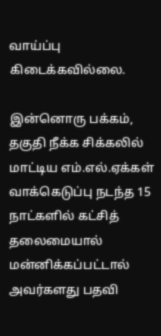வாய்ப்பு கிடைக்கவில்லை.

இன்னொரு பக்கம், தகுதி நீக்க சிக்கலில் மாட்டிய எம்.எல்.ஏக்கள் வாக்கெடுப்பு நடந்த 15 நாட்களில் கட்சித் தலைமையால் மன்னிக்கப்பட்டால் அவர்களது பதவி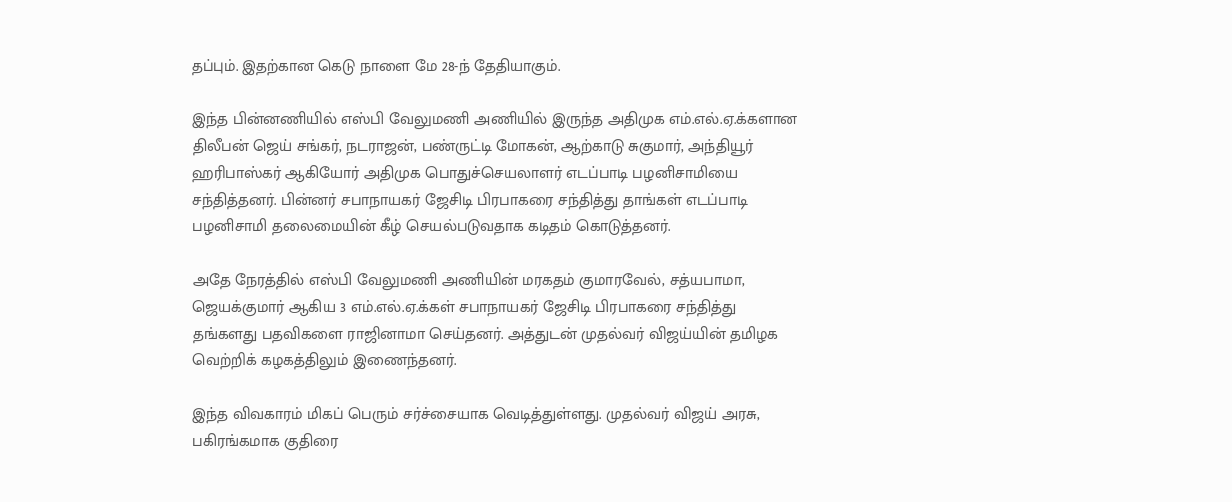தப்பும். இதற்கான கெடு நாளை மே 28-ந் தேதியாகும்.

இந்த பின்னணியில் எஸ்பி வேலுமணி அணியில் இருந்த அதிமுக எம்.எல்.ஏ.க்களான திலீபன் ஜெய் சங்கர், நடராஜன், பண்ருட்டி மோகன், ஆற்காடு சுகுமார், அந்தியூர் ஹரிபாஸ்கர் ஆகியோர் அதிமுக பொதுச்செயலாளர் எடப்பாடி பழனிசாமியை சந்தித்தனர். பின்னர் சபாநாயகர் ஜேசிடி பிரபாகரை சந்தித்து தாங்கள் எடப்பாடி பழனிசாமி தலைமையின் கீழ் செயல்படுவதாக கடிதம் கொடுத்தனர்.

அதே நேரத்தில் எஸ்பி வேலுமணி அணியின் மரகதம் குமாரவேல், சத்யபாமா, ஜெயக்குமார் ஆகிய 3 எம்.எல்.ஏ.க்கள் சபாநாயகர் ஜேசிடி பிரபாகரை சந்தித்து தங்களது பதவிகளை ராஜினாமா செய்தனர். அத்துடன் முதல்வர் விஜய்யின் தமிழக வெற்றிக் கழகத்திலும் இணைந்தனர்.

இந்த விவகாரம் மிகப் பெரும் சர்ச்சையாக வெடித்துள்ளது. முதல்வர் விஜய் அரசு, பகிரங்கமாக குதிரை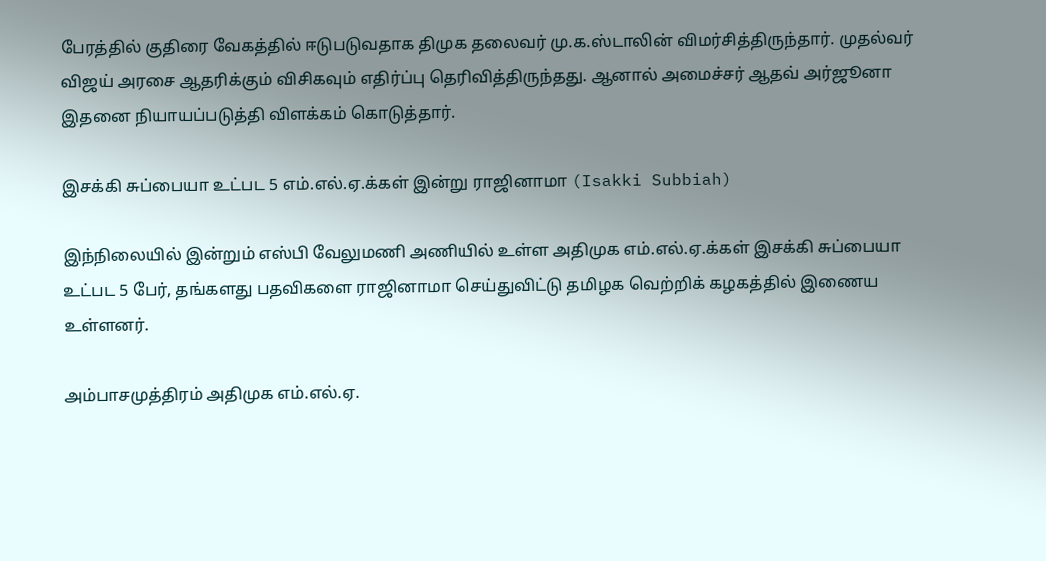பேரத்தில் குதிரை வேகத்தில் ஈடுபடுவதாக திமுக தலைவர் மு.க.ஸ்டாலின் விமர்சித்திருந்தார். முதல்வர் விஜய் அரசை ஆதரிக்கும் விசிகவும் எதிர்ப்பு தெரிவித்திருந்தது. ஆனால் அமைச்சர் ஆதவ் அர்ஜூனா இதனை நியாயப்படுத்தி விளக்கம் கொடுத்தார்.

இசக்கி சுப்பையா உட்பட 5 எம்.எல்.ஏ.க்கள் இன்று ராஜினாமா (Isakki Subbiah)

இந்நிலையில் இன்றும் எஸ்பி வேலுமணி அணியில் உள்ள அதிமுக எம்.எல்.ஏ.க்கள் இசக்கி சுப்பையா உட்பட 5 பேர், தங்களது பதவிகளை ராஜினாமா செய்துவிட்டு தமிழக வெற்றிக் கழகத்தில் இணைய உள்ளனர்.

அம்பாசமுத்திரம் அதிமுக எம்.எல்.ஏ.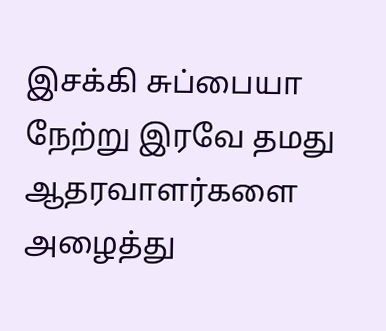இசக்கி சுப்பையா நேற்று இரவே தமது ஆதரவாளர்களை அழைத்து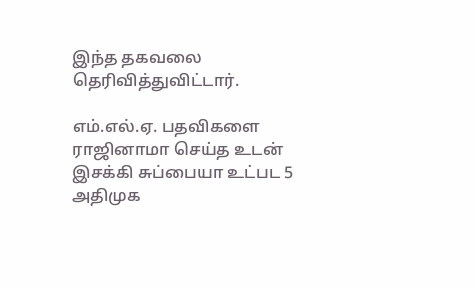இந்த தகவலை தெரிவித்துவிட்டார்.

எம்.எல்.ஏ. பதவிகளை ராஜினாமா செய்த உடன் இசக்கி சுப்பையா உட்பட 5 அதிமுக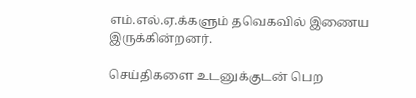எம்.எல்.ஏ.க்களும் தவெகவில் இணைய இருக்கின்றனர்.

செய்திகளை உடனுக்குடன் பெற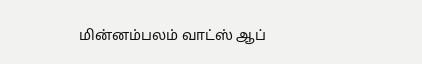மின்னம்பலம் வாட்ஸ் ஆப்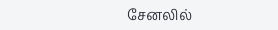சேனலில்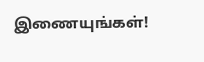இணையுங்கள்!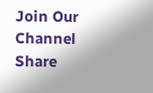Join Our Channel
Share